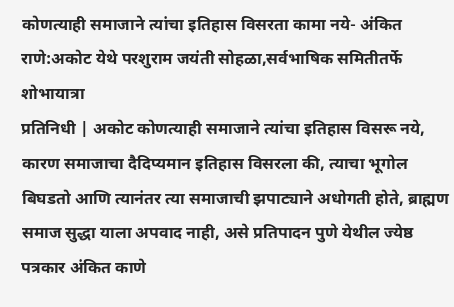कोणत्याही समाजाने त्यांचा इतिहास विसरता कामा नये- अंकित राणे:अकोट येथे परशुराम जयंती सोहळा,सर्वभाषिक समितीतर्फे शोभायात्रा
प्रतिनिधी | अकोट कोणत्याही समाजाने त्यांचा इतिहास विसरू नये, कारण समाजाचा दैदिप्यमान इतिहास विसरला की, त्याचा भूगोल बिघडतो आणि त्यानंतर त्या समाजाची झपाट्याने अधोगती होते, ब्राह्मण समाज सुद्धा याला अपवाद नाही, असे प्रतिपादन पुणे येथील ज्येष्ठ पत्रकार अंकित काणे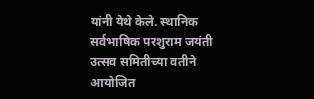यांनी येथे केले. स्थानिक सर्वभाषिक परशुराम जयंती उत्सव समितीच्या वतीने आयोजित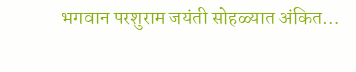भगवान परशुराम जयंती सोहळ्यात अंकित…